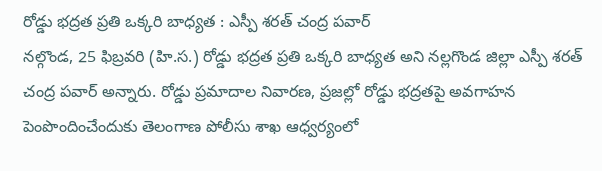రోడ్డు భద్రత ప్రతి ఒక్కరి బాధ్యత : ఎస్పీ శరత్ చంద్ర పవార్
నల్గొండ, 25 ఫిబ్రవరి (హి.స.) రోడ్డు భద్రత ప్రతి ఒక్కరి బాధ్యత అని నల్లగొండ జిల్లా ఎస్పీ శరత్ చంద్ర పవార్ అన్నారు. రోడ్డు ప్రమాదాల నివారణ, ప్రజల్లో రోడ్డు భద్రతపై అవగాహన పెంపొందించేందుకు తెలంగాణ పోలీసు శాఖ ఆధ్వర్యంలో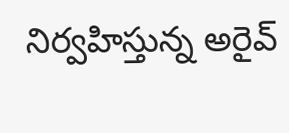నిర్వహిస్తున్న అరైవ్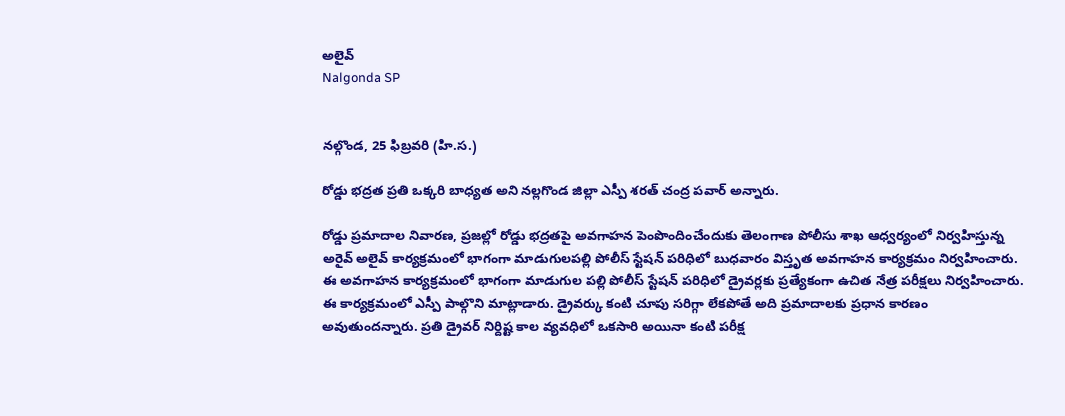అలైవ్
Nalgonda SP


నల్గొండ, 25 ఫిబ్రవరి (హి.స.)

రోడ్డు భద్రత ప్రతి ఒక్కరి బాధ్యత అని నల్లగొండ జిల్లా ఎస్పీ శరత్ చంద్ర పవార్ అన్నారు.

రోడ్డు ప్రమాదాల నివారణ, ప్రజల్లో రోడ్డు భద్రతపై అవగాహన పెంపొందించేందుకు తెలంగాణ పోలీసు శాఖ ఆధ్వర్యంలో నిర్వహిస్తున్న అరైవ్ అలైవ్ కార్యక్రమంలో భాగంగా మాడుగులపల్లి పోలీస్ స్టేషన్ పరిధిలో బుధవారం విస్తృత అవగాహన కార్యక్రమం నిర్వహించారు. ఈ అవగాహన కార్యక్రమంలో భాగంగా మాడుగుల పల్లి పోలీస్ స్టేషన్ పరిధిలో డ్రైవర్లకు ప్రత్యేకంగా ఉచిత నేత్ర పరీక్షలు నిర్వహించారు. ఈ కార్యక్రమంలో ఎస్పీ పాల్గొని మాట్లాడారు. డ్రైవర్కు కంటి చూపు సరిగ్గా లేకపోతే అది ప్రమాదాలకు ప్రధాన కారణం అవుతుందన్నారు. ప్రతి డ్రైవర్ నిర్దిష్ట కాల వ్యవధిలో ఒకసారి అయినా కంటి పరీక్ష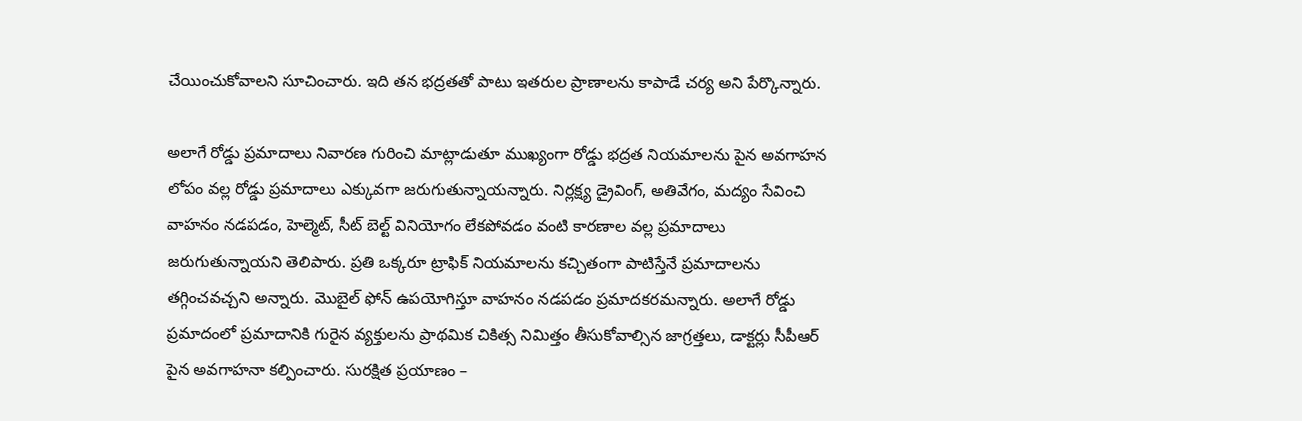చేయించుకోవాలని సూచించారు. ఇది తన భద్రతతో పాటు ఇతరుల ప్రాణాలను కాపాడే చర్య అని పేర్కొన్నారు.

అలాగే రోడ్డు ప్రమాదాలు నివారణ గురించి మాట్లాడుతూ ముఖ్యంగా రోడ్డు భద్రత నియమాలను పైన అవగాహన లోపం వల్ల రోడ్డు ప్రమాదాలు ఎక్కువగా జరుగుతున్నాయన్నారు. నిర్లక్ష్య డ్రైవింగ్, అతివేగం, మద్యం సేవించి వాహనం నడపడం, హెల్మెట్, సీట్ బెల్ట్ వినియోగం లేకపోవడం వంటి కారణాల వల్ల ప్రమాదాలు జరుగుతున్నాయని తెలిపారు. ప్రతి ఒక్కరూ ట్రాఫిక్ నియమాలను కచ్చితంగా పాటిస్తేనే ప్రమాదాలను తగ్గించవచ్చని అన్నారు. మొబైల్ ఫోన్ ఉపయోగిస్తూ వాహనం నడపడం ప్రమాదకరమన్నారు. అలాగే రోడ్డు ప్రమాదంలో ప్రమాదానికి గురైన వ్యక్తులను ప్రాథమిక చికిత్స నిమిత్తం తీసుకోవాల్సిన జాగ్రత్తలు, డాక్టర్లు సీపీఆర్ పైన అవగాహనా కల్పించారు. సురక్షిత ప్రయాణం –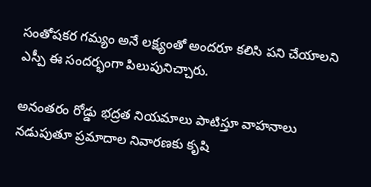సంతోషకర గమ్యం అనే లక్ష్యంతో అందరూ కలిసి పని చేయాలని ఎస్పీ ఈ సందర్భంగా పిలుపునిచ్చారు.

అనంతరం రోడ్డు భద్రత నియమాలు పాటిస్తూ వాహనాలు నడుపుతూ ప్రమాదాల నివారణకు కృషి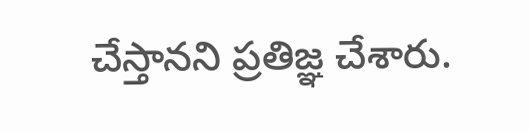చేస్తానని ప్రతిజ్ఞ చేశారు.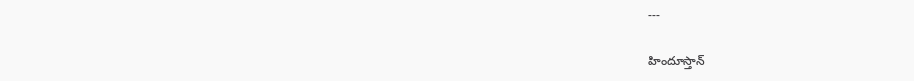---

హిందూస్తాన్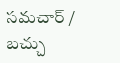సమచార్ / బచ్చు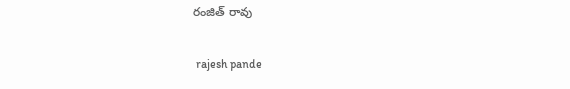రంజిత్ రావు


 rajesh pande